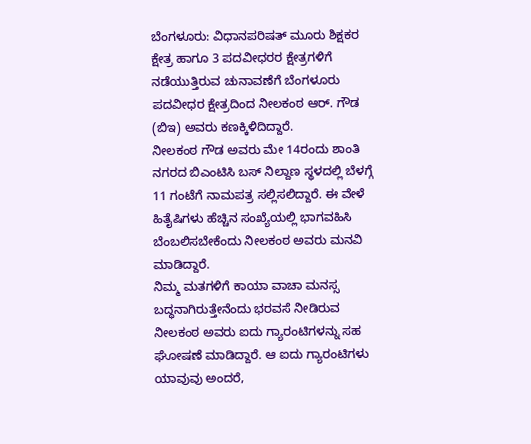ಬೆಂಗಳೂರು: ವಿಧಾನಪರಿಷತ್ ಮೂರು ಶಿಕ್ಷಕರ ಕ್ಷೇತ್ರ ಹಾಗೂ 3 ಪದವೀಧರರ ಕ್ಷೇತ್ರಗಳಿಗೆ ನಡೆಯುತ್ತಿರುವ ಚುನಾವಣೆಗೆ ಬೆಂಗಳೂರು ಪದವೀಧರ ಕ್ಷೇತ್ರದಿಂದ ನೀಲಕಂಠ ಆರ್. ಗೌಡ (ಬಿಇ) ಅವರು ಕಣಕ್ಕಿಳಿದಿದ್ದಾರೆ.
ನೀಲಕಂಠ ಗೌಡ ಅವರು ಮೇ 14ರಂದು ಶಾಂತಿ ನಗರದ ಬಿಎಂಟಿಸಿ ಬಸ್ ನಿಲ್ದಾಣ ಸ್ಥಳದಲ್ಲಿ ಬೆಳಗ್ಗೆ 11 ಗಂಟೆಗೆ ನಾಮಪತ್ರ ಸಲ್ಲಿಸಲಿದ್ದಾರೆ. ಈ ವೇಳೆ ಹಿತೈಷಿಗಳು ಹೆಚ್ಚಿನ ಸಂಖ್ಯೆಯಲ್ಲಿ ಭಾಗವಹಿಸಿ ಬೆಂಬಲಿಸಬೇಕೆಂದು ನೀಲಕಂಠ ಅವರು ಮನವಿ ಮಾಡಿದ್ದಾರೆ.
ನಿಮ್ಮ ಮತಗಳಿಗೆ ಕಾಯಾ ವಾಚಾ ಮನಸ್ಸ ಬದ್ಧನಾಗಿರುತ್ತೇನೆಂದು ಭರವಸೆ ನೀಡಿರುವ ನೀಲಕಂಠ ಅವರು ಐದು ಗ್ಯಾರಂಟಿಗಳನ್ನು ಸಹ ಘೋಷಣೆ ಮಾಡಿದ್ದಾರೆ. ಆ ಐದು ಗ್ಯಾರಂಟಿಗಳು ಯಾವುವು ಅಂದರೆ,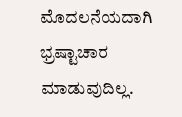ಮೊದಲನೆಯದಾಗಿ ಭ್ರಷ್ಟಾಚಾರ ಮಾಡುವುದಿಲ್ಲ.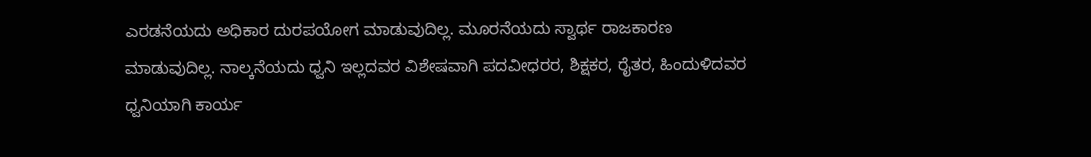ಎರಡನೆಯದು ಅಧಿಕಾರ ದುರಪಯೋಗ ಮಾಡುವುದಿಲ್ಲ. ಮೂರನೆಯದು ಸ್ವಾರ್ಥ ರಾಜಕಾರಣ ಮಾಡುವುದಿಲ್ಲ. ನಾಲ್ಕನೆಯದು ಧ್ವನಿ ಇಲ್ಲದವರ ವಿಶೇಷವಾಗಿ ಪದವೀಧರರ, ಶಿಕ್ಷಕರ, ರೈತರ, ಹಿಂದುಳಿದವರ ಧ್ವನಿಯಾಗಿ ಕಾರ್ಯ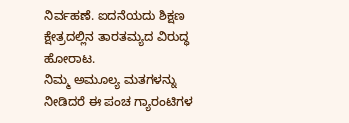ನಿರ್ವಹಣೆ. ಐದನೆಯದು ಶಿಕ್ಷಣ ಕ್ಷೇತ್ರದಲ್ಲಿನ ತಾರತಮ್ಯದ ವಿರುದ್ಧ ಹೋರಾಟ.
ನಿಮ್ಮ ಅಮೂಲ್ಯ ಮತಗಳನ್ನು ನೀಡಿದರೆ ಈ ಪಂಚ ಗ್ಯಾರಂಟಿಗಳ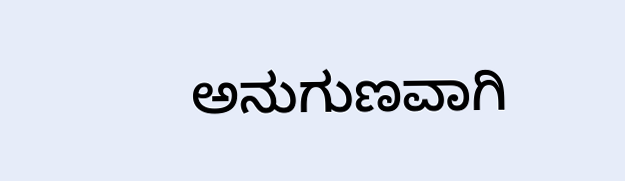ಅನುಗುಣವಾಗಿ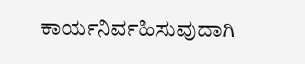ಕಾರ್ಯನಿರ್ವಹಿಸುವುದಾಗಿ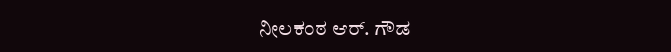ನೀಲಕಂಠ ಆರ್. ಗೌಡ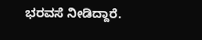ಭರವಸೆ ನೀಡಿದ್ದಾರೆ.